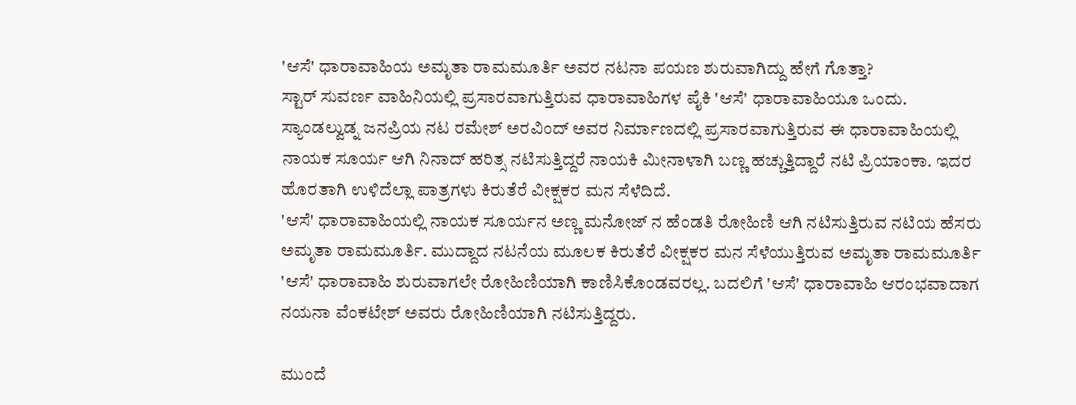'ಆಸೆ' ಧಾರಾವಾಹಿಯ ಅಮೃತಾ ರಾಮಮೂರ್ತಿ ಅವರ ನಟನಾ ಪಯಣ ಶುರುವಾಗಿದ್ದು ಹೇಗೆ ಗೊತ್ತಾ?
ಸ್ಟಾರ್ ಸುವರ್ಣ ವಾಹಿನಿಯಲ್ಲಿ ಪ್ರಸಾರವಾಗುತ್ತಿರುವ ಧಾರಾವಾಹಿಗಳ ಪೈಕಿ 'ಆಸೆ' ಧಾರಾವಾಹಿಯೂ ಒಂದು. ಸ್ಯಾಂಡಲ್ವುಡ್ನ ಜನಪ್ರಿಯ ನಟ ರಮೇಶ್ ಅರವಿಂದ್ ಅವರ ನಿರ್ಮಾಣದಲ್ಲಿ ಪ್ರಸಾರವಾಗುತ್ತಿರುವ ಈ ಧಾರಾವಾಹಿಯಲ್ಲಿ ನಾಯಕ ಸೂರ್ಯ ಆಗಿ ನಿನಾದ್ ಹರಿತ್ಸ ನಟಿಸುತ್ತಿದ್ದರೆ ನಾಯಕಿ ಮೀನಾಳಾಗಿ ಬಣ್ಣ ಹಚ್ಚುತ್ತಿದ್ದಾರೆ ನಟಿ ಪ್ರಿಯಾಂಕಾ. ಇದರ ಹೊರತಾಗಿ ಉಳಿದೆಲ್ಲಾ ಪಾತ್ರಗಳು ಕಿರುತೆರೆ ವೀಕ್ಷಕರ ಮನ ಸೆಳೆದಿದೆ.
'ಆಸೆ' ಧಾರಾವಾಹಿಯಲ್ಲಿ ನಾಯಕ ಸೂರ್ಯನ ಅಣ್ಣ ಮನೋಜ್ ನ ಹೆಂಡತಿ ರೋಹಿಣಿ ಆಗಿ ನಟಿಸುತ್ತಿರುವ ನಟಿಯ ಹೆಸರು ಅಮೃತಾ ರಾಮಮೂರ್ತಿ. ಮುದ್ದಾದ ನಟನೆಯ ಮೂಲಕ ಕಿರುತೆರೆ ವೀಕ್ಷಕರ ಮನ ಸೆಳೆಯುತ್ತಿರುವ ಅಮೃತಾ ರಾಮಮೂರ್ತಿ 'ಆಸೆ' ಧಾರಾವಾಹಿ ಶುರುವಾಗಲೇ ರೋಹಿಣಿಯಾಗಿ ಕಾಣಿಸಿಕೊಂಡವರಲ್ಲ. ಬದಲಿಗೆ 'ಆಸೆ' ಧಾರಾವಾಹಿ ಆರಂಭವಾದಾಗ ನಯನಾ ವೆಂಕಟೇಶ್ ಅವರು ರೋಹಿಣಿಯಾಗಿ ನಟಿಸುತ್ತಿದ್ದರು.

ಮುಂದೆ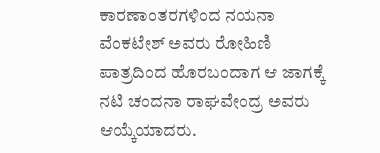ಕಾರಣಾಂತರಗಳಿಂದ ನಯನಾ ವೆಂಕಟೇಶ್ ಅವರು ರೋಹಿಣಿ ಪಾತ್ರದಿಂದ ಹೊರಬಂದಾಗ ಆ ಜಾಗಕ್ಕೆ ನಟಿ ಚಂದನಾ ರಾಘವೇಂದ್ರ ಅವರು ಆಯ್ಕೆಯಾದರು.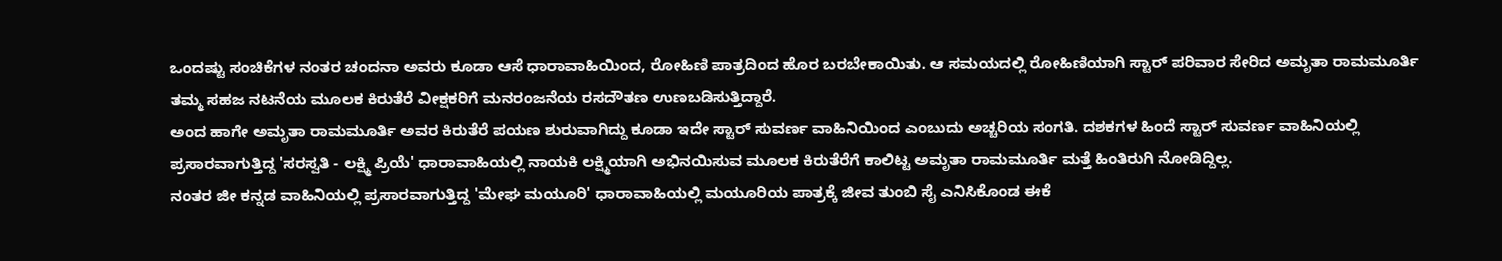ಒಂದಷ್ಟು ಸಂಚಿಕೆಗಳ ನಂತರ ಚಂದನಾ ಅವರು ಕೂಡಾ ಆಸೆ ಧಾರಾವಾಹಿಯಿಂದ, ರೋಹಿಣಿ ಪಾತ್ರದಿಂದ ಹೊರ ಬರಬೇಕಾಯಿತು. ಆ ಸಮಯದಲ್ಲಿ ರೋಹಿಣಿಯಾಗಿ ಸ್ಟಾರ್ ಪರಿವಾರ ಸೇರಿದ ಅಮೃತಾ ರಾಮಮೂರ್ತಿ ತಮ್ಮ ಸಹಜ ನಟನೆಯ ಮೂಲಕ ಕಿರುತೆರೆ ವೀಕ್ಷಕರಿಗೆ ಮನರಂಜನೆಯ ರಸದೌತಣ ಉಣಬಡಿಸುತ್ತಿದ್ದಾರೆ.
ಅಂದ ಹಾಗೇ ಅಮೃತಾ ರಾಮಮೂರ್ತಿ ಅವರ ಕಿರುತೆರೆ ಪಯಣ ಶುರುವಾಗಿದ್ದು ಕೂಡಾ ಇದೇ ಸ್ಟಾರ್ ಸುವರ್ಣ ವಾಹಿನಿಯಿಂದ ಎಂಬುದು ಅಚ್ಚರಿಯ ಸಂಗತಿ. ದಶಕಗಳ ಹಿಂದೆ ಸ್ಟಾರ್ ಸುವರ್ಣ ವಾಹಿನಿಯಲ್ಲಿ ಪ್ರಸಾರವಾಗುತ್ತಿದ್ದ 'ಸರಸ್ವತಿ - ಲಕ್ಷ್ಮಿ ಪ್ರಿಯೆ' ಧಾರಾವಾಹಿಯಲ್ಲಿ ನಾಯಕಿ ಲಕ್ಷ್ಮಿಯಾಗಿ ಅಭಿನಯಿಸುವ ಮೂಲಕ ಕಿರುತೆರೆಗೆ ಕಾಲಿಟ್ಟ ಅಮೃತಾ ರಾಮಮೂರ್ತಿ ಮತ್ತೆ ಹಿಂತಿರುಗಿ ನೋಡಿದ್ದಿಲ್ಲ.
ನಂತರ ಜೀ ಕನ್ನಡ ವಾಹಿನಿಯಲ್ಲಿ ಪ್ರಸಾರವಾಗುತ್ತಿದ್ದ 'ಮೇಘ ಮಯೂರಿ' ಧಾರಾವಾಹಿಯಲ್ಲಿ ಮಯೂರಿಯ ಪಾತ್ರಕ್ಕೆ ಜೀವ ತುಂಬಿ ಸೈ ಎನಿಸಿಕೊಂಡ ಈಕೆ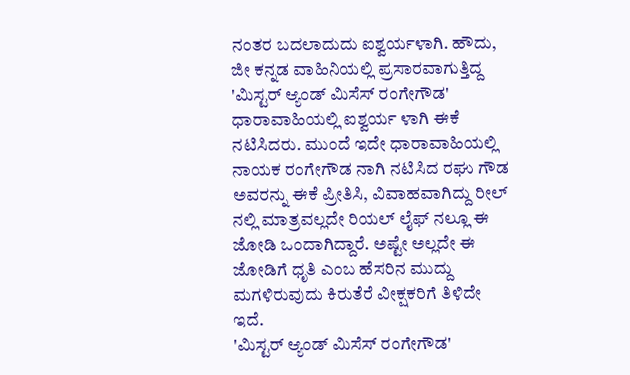ನಂತರ ಬದಲಾದುದು ಐಶ್ವರ್ಯಳಾಗಿ. ಹೌದು, ಜೀ ಕನ್ನಡ ವಾಹಿನಿಯಲ್ಲಿ ಪ್ರಸಾರವಾಗುತ್ತಿದ್ದ 'ಮಿಸ್ಟರ್ ಆ್ಯಂಡ್ ಮಿಸೆಸ್ ರಂಗೇಗೌಡ' ಧಾರಾವಾಹಿಯಲ್ಲಿ ಐಶ್ವರ್ಯ ಳಾಗಿ ಈಕೆ ನಟಿಸಿದರು. ಮುಂದೆ ಇದೇ ಧಾರಾವಾಹಿಯಲ್ಲಿ ನಾಯಕ ರಂಗೇಗೌಡ ನಾಗಿ ನಟಿಸಿದ ರಘು ಗೌಡ ಅವರನ್ನು ಈಕೆ ಪ್ರೀತಿಸಿ, ವಿವಾಹವಾಗಿದ್ದು ರೀಲ್ ನಲ್ಲಿ ಮಾತ್ರವಲ್ಲದೇ ರಿಯಲ್ ಲೈಫ್ ನಲ್ಲೂ ಈ ಜೋಡಿ ಒಂದಾಗಿದ್ದಾರೆ. ಅಷ್ಟೇ ಅಲ್ಲದೇ ಈ ಜೋಡಿಗೆ ಧೃತಿ ಎಂಬ ಹೆಸರಿನ ಮುದ್ದು ಮಗಳಿರುವುದು ಕಿರುತೆರೆ ವೀಕ್ಷಕರಿಗೆ ತಿಳಿದೇ ಇದೆ.
'ಮಿಸ್ಟರ್ ಆ್ಯಂಡ್ ಮಿಸೆಸ್ ರಂಗೇಗೌಡ'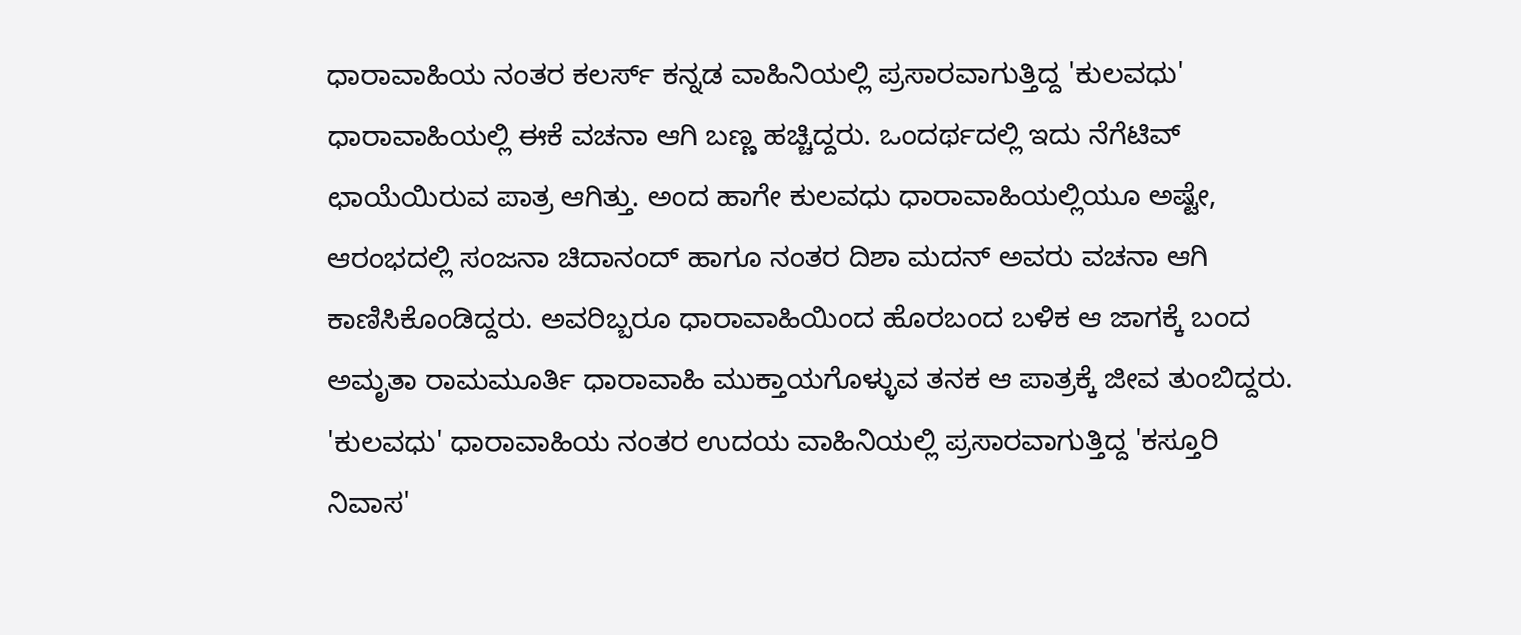ಧಾರಾವಾಹಿಯ ನಂತರ ಕಲರ್ಸ್ ಕನ್ನಡ ವಾಹಿನಿಯಲ್ಲಿ ಪ್ರಸಾರವಾಗುತ್ತಿದ್ದ 'ಕುಲವಧು' ಧಾರಾವಾಹಿಯಲ್ಲಿ ಈಕೆ ವಚನಾ ಆಗಿ ಬಣ್ಣ ಹಚ್ಚಿದ್ದರು. ಒಂದರ್ಥದಲ್ಲಿ ಇದು ನೆಗೆಟಿವ್ ಛಾಯೆಯಿರುವ ಪಾತ್ರ ಆಗಿತ್ತು. ಅಂದ ಹಾಗೇ ಕುಲವಧು ಧಾರಾವಾಹಿಯಲ್ಲಿಯೂ ಅಷ್ಟೇ, ಆರಂಭದಲ್ಲಿ ಸಂಜನಾ ಚಿದಾನಂದ್ ಹಾಗೂ ನಂತರ ದಿಶಾ ಮದನ್ ಅವರು ವಚನಾ ಆಗಿ ಕಾಣಿಸಿಕೊಂಡಿದ್ದರು. ಅವರಿಬ್ಬರೂ ಧಾರಾವಾಹಿಯಿಂದ ಹೊರಬಂದ ಬಳಿಕ ಆ ಜಾಗಕ್ಕೆ ಬಂದ ಅಮೃತಾ ರಾಮಮೂರ್ತಿ ಧಾರಾವಾಹಿ ಮುಕ್ತಾಯಗೊಳ್ಳುವ ತನಕ ಆ ಪಾತ್ರಕ್ಕೆ ಜೀವ ತುಂಬಿದ್ದರು.
'ಕುಲವಧು' ಧಾರಾವಾಹಿಯ ನಂತರ ಉದಯ ವಾಹಿನಿಯಲ್ಲಿ ಪ್ರಸಾರವಾಗುತ್ತಿದ್ದ 'ಕಸ್ತೂರಿ ನಿವಾಸ'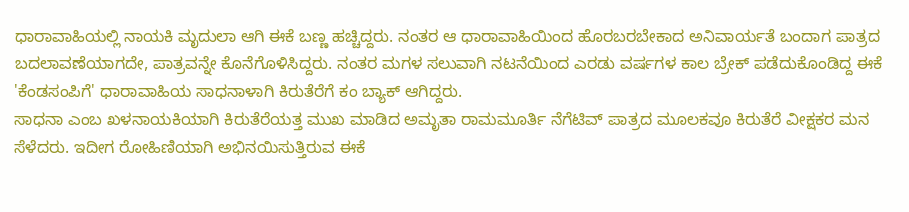ಧಾರಾವಾಹಿಯಲ್ಲಿ ನಾಯಕಿ ಮೃದುಲಾ ಆಗಿ ಈಕೆ ಬಣ್ಣ ಹಚ್ಚಿದ್ದರು. ನಂತರ ಆ ಧಾರಾವಾಹಿಯಿಂದ ಹೊರಬರಬೇಕಾದ ಅನಿವಾರ್ಯತೆ ಬಂದಾಗ ಪಾತ್ರದ ಬದಲಾವಣೆಯಾಗದೇ, ಪಾತ್ರವನ್ನೇ ಕೊನೆಗೊಳಿಸಿದ್ದರು. ನಂತರ ಮಗಳ ಸಲುವಾಗಿ ನಟನೆಯಿಂದ ಎರಡು ವರ್ಷಗಳ ಕಾಲ ಬ್ರೇಕ್ ಪಡೆದುಕೊಂಡಿದ್ದ ಈಕೆ 'ಕೆಂಡಸಂಪಿಗೆ' ಧಾರಾವಾಹಿಯ ಸಾಧನಾಳಾಗಿ ಕಿರುತೆರೆಗೆ ಕಂ ಬ್ಯಾಕ್ ಆಗಿದ್ದರು.
ಸಾಧನಾ ಎಂಬ ಖಳನಾಯಕಿಯಾಗಿ ಕಿರುತೆರೆಯತ್ತ ಮುಖ ಮಾಡಿದ ಅಮೃತಾ ರಾಮಮೂರ್ತಿ ನೆಗೆಟಿವ್ ಪಾತ್ರದ ಮೂಲಕವೂ ಕಿರುತೆರೆ ವೀಕ್ಷಕರ ಮನ ಸೆಳೆದರು. ಇದೀಗ ರೋಹಿಣಿಯಾಗಿ ಅಭಿನಯಿಸುತ್ತಿರುವ ಈಕೆ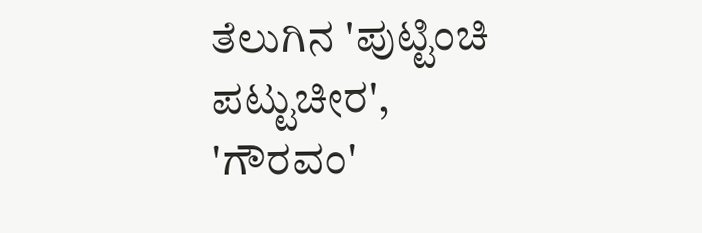ತೆಲುಗಿನ 'ಪುಟ್ಟಿಂಚಿ ಪಟ್ಟುಚೀರ', 'ಗೌರವಂ'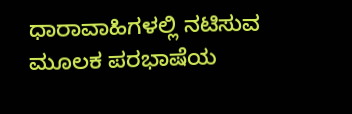ಧಾರಾವಾಹಿಗಳಲ್ಲಿ ನಟಿಸುವ ಮೂಲಕ ಪರಭಾಷೆಯ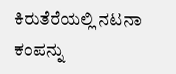ಕಿರುತೆರೆಯಲ್ಲಿ ನಟನಾ ಕಂಪನ್ನು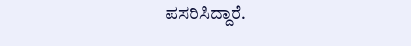ಪಸರಿಸಿದ್ದಾರೆ.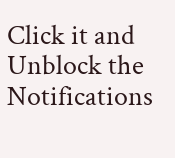Click it and Unblock the Notifications